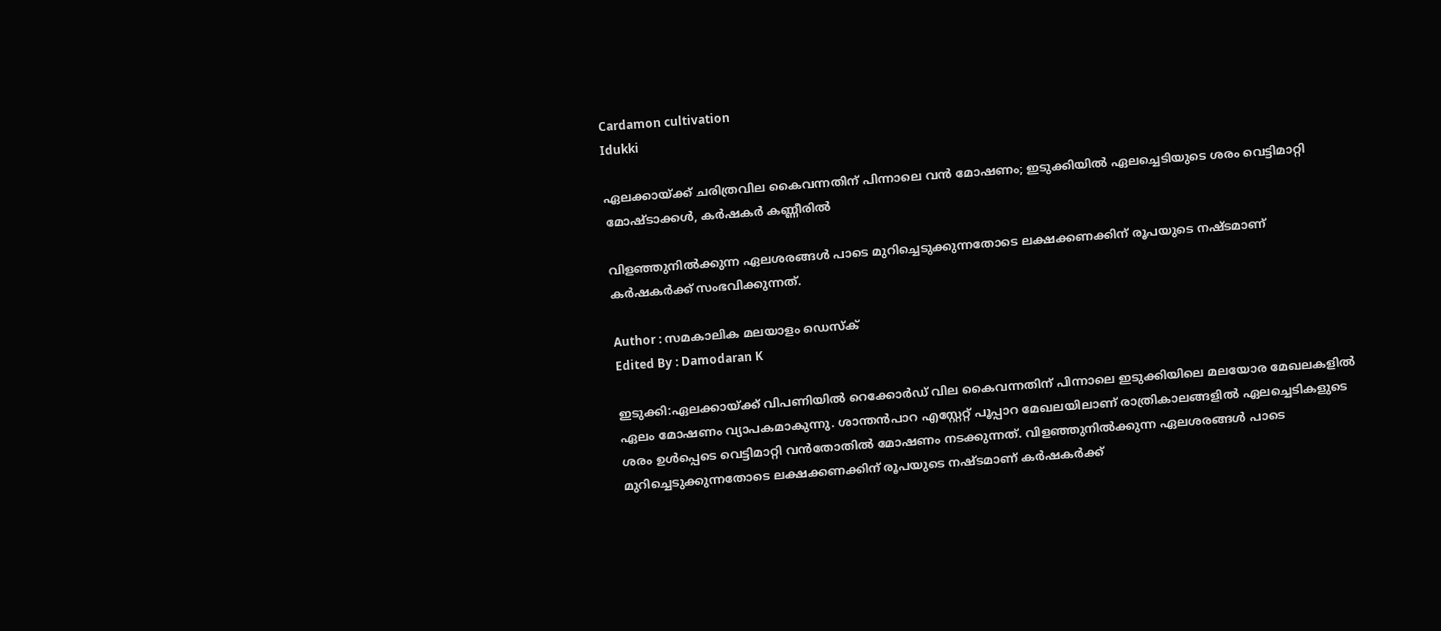Cardamon cultivation
Idukki

ഏലക്കായ്ക്ക് ചരിത്രവില കൈവന്നതിന് പിന്നാലെ വൻ മോഷണം; ഇടുക്കിയിൽ ഏലച്ചെടിയുടെ ശരം വെട്ടിമാറ്റി മോഷ്ടാക്കൾ, കർഷകർ കണ്ണീരിൽ

വിളഞ്ഞുനിൽക്കുന്ന ഏലശരങ്ങൾ പാടെ മുറിച്ചെടുക്കുന്നതോടെ ലക്ഷക്കണക്കിന് രൂപയുടെ നഷ്ടമാണ് കർഷകർക്ക് സംഭവിക്കുന്നത്.

Author : സമകാലിക മലയാളം ഡെസ്ക്
Edited By : Damodaran K

ഇടുക്കി:ഏലക്കായ്ക്ക് വിപണിയിൽ റെക്കോർഡ് വില കൈവന്നതിന് പിന്നാലെ ഇടുക്കിയിലെ മലയോര മേഖലകളിൽ ഏലം മോഷണം വ്യാപകമാകുന്നു. ശാന്തൻപാറ എസ്റ്റേറ്റ് പൂപ്പാറ മേഖലയിലാണ് രാത്രികാലങ്ങളിൽ ഏലച്ചെടികളുടെ ശരം ഉൾപ്പെടെ വെട്ടിമാറ്റി വൻതോതിൽ മോഷണം നടക്കുന്നത്. വിളഞ്ഞുനിൽക്കുന്ന ഏലശരങ്ങൾ പാടെ മുറിച്ചെടുക്കുന്നതോടെ ലക്ഷക്കണക്കിന് രൂപയുടെ നഷ്ടമാണ് കർഷകർക്ക്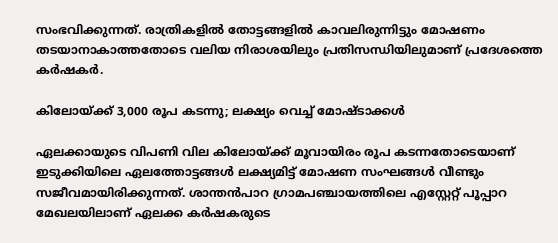സംഭവിക്കുന്നത്. രാത്രികളിൽ തോട്ടങ്ങളിൽ കാവലിരുന്നിട്ടും മോഷണം തടയാനാകാത്തതോടെ വലിയ നിരാശയിലും പ്രതിസന്ധിയിലുമാണ് പ്രദേശത്തെ കർഷകർ.

കിലോയ്ക്ക് 3,000 രൂപ കടന്നു; ലക്ഷ്യം വെച്ച് മോഷ്ടാക്കൾ

ഏലക്കായുടെ വിപണി വില കിലോയ്ക്ക് മൂവായിരം രൂപ കടന്നതോടെയാണ് ഇടുക്കിയിലെ ഏലത്തോട്ടങ്ങൾ ലക്ഷ്യമിട്ട് മോഷണ സംഘങ്ങൾ വീണ്ടും സജീവമായിരിക്കുന്നത്. ശാന്തൻപാറ ഗ്രാമപഞ്ചായത്തിലെ എസ്റ്റേറ്റ് പൂപ്പാറ മേഖലയിലാണ് ഏലക്ക കർഷകരുടെ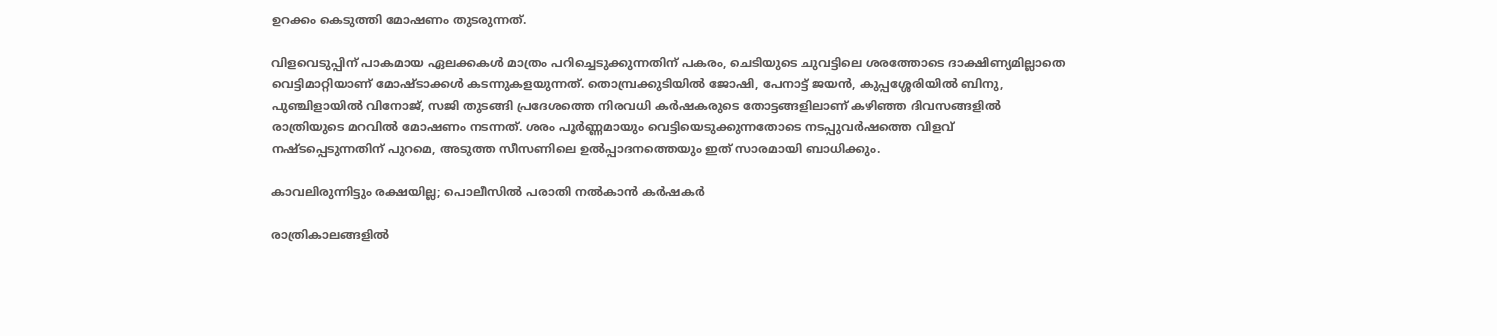ഉറക്കം കെടുത്തി മോഷണം തുടരുന്നത്.

വിളവെടുപ്പിന് പാകമായ ഏലക്കകൾ മാത്രം പറിച്ചെടുക്കുന്നതിന് പകരം, ചെടിയുടെ ചുവട്ടിലെ ശരത്തോടെ ദാക്ഷിണ്യമില്ലാതെ വെട്ടിമാറ്റിയാണ് മോഷ്ടാക്കൾ കടന്നുകളയുന്നത്. തൊമ്പ്രക്കുടിയിൽ ജോഷി, പേനാട്ട് ജയൻ, കുപ്പശ്ശേരിയിൽ ബിനു, പുഞ്ചിളായിൽ വിനോജ്, സജി തുടങ്ങി പ്രദേശത്തെ നിരവധി കർഷകരുടെ തോട്ടങ്ങളിലാണ് കഴിഞ്ഞ ദിവസങ്ങളിൽ രാത്രിയുടെ മറവിൽ മോഷണം നടന്നത്. ശരം പൂർണ്ണമായും വെട്ടിയെടുക്കുന്നതോടെ നടപ്പുവർഷത്തെ വിളവ് നഷ്ടപ്പെടുന്നതിന് പുറമെ, അടുത്ത സീസണിലെ ഉൽപ്പാദനത്തെയും ഇത് സാരമായി ബാധിക്കും.

കാവലിരുന്നിട്ടും രക്ഷയില്ല; പൊലീസിൽ പരാതി നൽകാൻ കർഷകർ

രാത്രികാലങ്ങളിൽ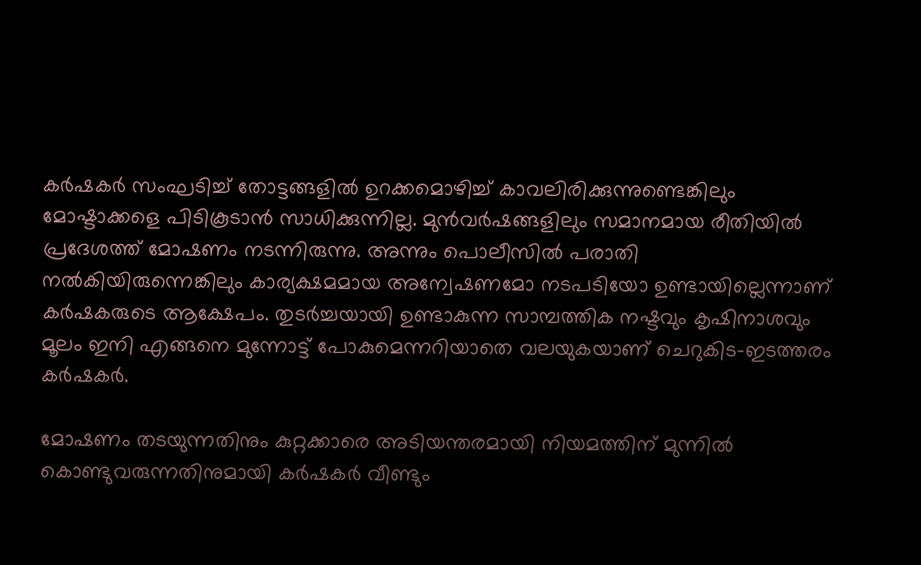കർഷകർ സംഘടിച്ച് തോട്ടങ്ങളിൽ ഉറക്കമൊഴിച്ച് കാവലിരിക്കുന്നുണ്ടെങ്കിലും മോഷ്ടാക്കളെ പിടികൂടാൻ സാധിക്കുന്നില്ല. മുൻവർഷങ്ങളിലും സമാനമായ രീതിയിൽ പ്രദേശത്ത് മോഷണം നടന്നിരുന്നു. അന്നും പൊലീസിൽ പരാതി നൽകിയിരുന്നെങ്കിലും കാര്യക്ഷമമായ അന്വേഷണമോ നടപടിയോ ഉണ്ടായില്ലെന്നാണ് കർഷകരുടെ ആക്ഷേപം. തുടർച്ചയായി ഉണ്ടാകുന്ന സാമ്പത്തിക നഷ്ടവും കൃഷിനാശവും മൂലം ഇനി എങ്ങനെ മുന്നോട്ട് പോകുമെന്നറിയാതെ വലയുകയാണ് ചെറുകിട-ഇടത്തരം കർഷകർ.

മോഷണം തടയുന്നതിനും കുറ്റക്കാരെ അടിയന്തരമായി നിയമത്തിന് മുന്നിൽ കൊണ്ടുവരുന്നതിനുമായി കർഷകർ വീണ്ടും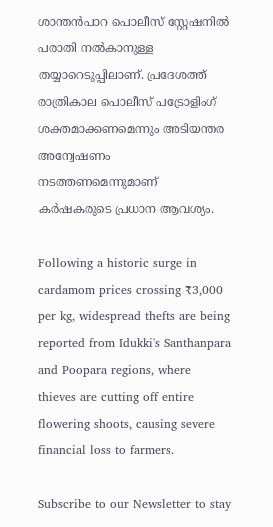ശാന്തൻപാറ പൊലീസ് സ്റ്റേഷനിൽ പരാതി നൽകാനുള്ള തയ്യാറെടുപ്പിലാണ്. പ്രദേശത്ത് രാത്രികാല പൊലീസ് പട്രോളിംഗ് ശക്തമാക്കണമെന്നും അടിയന്തര അന്വേഷണം നടത്തണമെന്നുമാണ് കർഷകരുടെ പ്രധാന ആവശ്യം.

Following a historic surge in cardamom prices crossing ₹3,000 per kg, widespread thefts are being reported from Idukki's Santhanpara and Poopara regions, where thieves are cutting off entire flowering shoots, causing severe financial loss to farmers.

Subscribe to our Newsletter to stay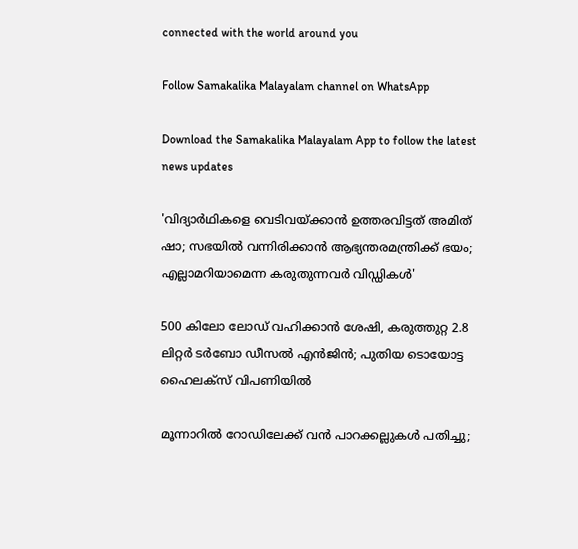connected with the world around you

Follow Samakalika Malayalam channel on WhatsApp

Download the Samakalika Malayalam App to follow the latest news updates

'വിദ്യാര്‍ഥികളെ വെടിവയ്ക്കാന്‍ ഉത്തരവിട്ടത് അമിത് ഷാ; സഭയില്‍ വന്നിരിക്കാന്‍ ആഭ്യന്തരമന്ത്രിക്ക് ഭയം; എല്ലാമറിയാമെന്ന കരുതുന്നവര്‍ വിഡ്ഡികള്‍'

500 കിലോ ലോഡ് വഹിക്കാന്‍ ശേഷി, കരുത്തുറ്റ 2.8 ലിറ്റര്‍ ടര്‍ബോ ഡീസല്‍ എന്‍ജിന്‍; പുതിയ ടൊയോട്ട ഹൈലക്‌സ് വിപണിയില്‍

മൂന്നാറിൽ റോഡിലേക്ക് വൻ പാറക്കല്ലുകൾ പതിച്ചു;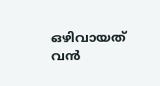ഒഴിവായത് വൻ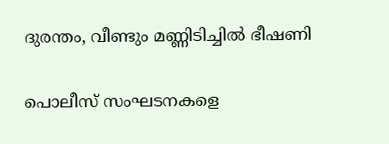ദുരന്തം, വീണ്ടും മണ്ണിടിച്ചിൽ ഭീഷണി

പൊലീസ് സംഘടനകളെ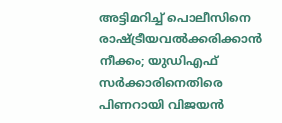അട്ടിമറിച്ച് പൊലീസിനെ രാഷ്ട്രീയവൽക്കരിക്കാൻ നീക്കം; യുഡിഎഫ് സർക്കാരിനെതിരെ പിണറായി വിജയൻ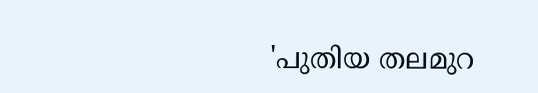'പുതിയ തലമുറ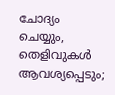ചോദ്യം ചെയ്യും, തെളിവുകൾ ആവശ്യപ്പെടും;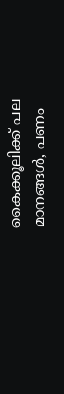കൈക്കൂലിക്ക് പല മാനങ്ങൾ, പണം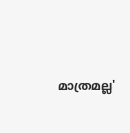മാത്രമല്ല'